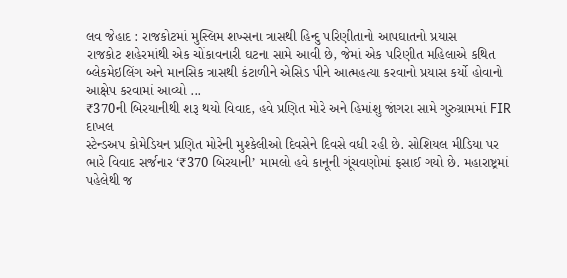લવ જેહાદ : રાજકોટમાં મુસ્લિમ શખ્સના ત્રાસથી હિન્દુ પરિણીતાનો આપઘાતનો પ્રયાસ
રાજકોટ શહેરમાંથી એક ચોંકાવનારી ઘટના સામે આવી છે, જેમાં એક પરિણીત મહિલાએ કથિત બ્લેકમેઇલિંગ અને માનસિક ત્રાસથી કંટાળીને એસિડ પીને આત્મહત્યા કરવાનો પ્રયાસ કર્યો હોવાનો આક્ષેપ કરવામાં આવ્યો ...
₹370ની બિરયાનીથી શરૂ થયો વિવાદ, હવે પ્રણિત મોરે અને હિમાંશુ જાંગરા સામે ગુરુગ્રામમાં FIR દાખલ
સ્ટેન્ડઅપ કોમેડિયન પ્રણિત મોરેની મુશ્કેલીઓ દિવસેને દિવસે વધી રહી છે. સોશિયલ મીડિયા પર ભારે વિવાદ સર્જનાર ‘₹370 બિરયાની’ મામલો હવે કાનૂની ગૂંચવણોમાં ફસાઈ ગયો છે. મહારાષ્ટ્રમાં પહેલેથી જ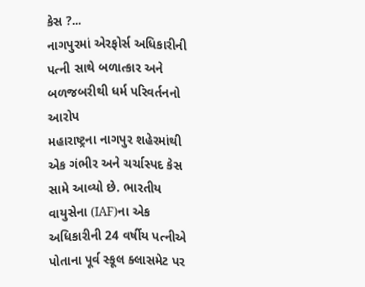કેસ ?...
નાગપુરમાં એરફોર્સ અધિકારીની પત્ની સાથે બળાત્કાર અને બળજબરીથી ધર્મ પરિવર્તનનો આરોપ
મહારાષ્ટ્રના નાગપુર શહેરમાંથી એક ગંભીર અને ચર્ચાસ્પદ કેસ સામે આવ્યો છે. ભારતીય વાયુસેના (IAF)ના એક અધિકારીની 24 વર્ષીય પત્નીએ પોતાના પૂર્વ સ્કૂલ ક્લાસમેટ પર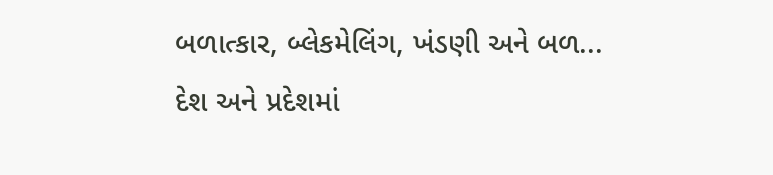બળાત્કાર, બ્લેકમેલિંગ, ખંડણી અને બળ...
દેશ અને પ્રદેશમાં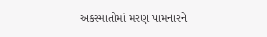અકસ્માતોમાં મરણ પામનારને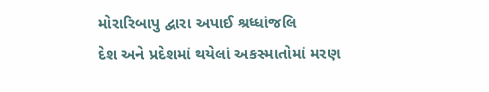મોરારિબાપુ દ્વારા અપાઈ શ્રધ્ધાંજલિ
દેશ અને પ્રદેશમાં થયેલાં અકસ્માતોમાં મરણ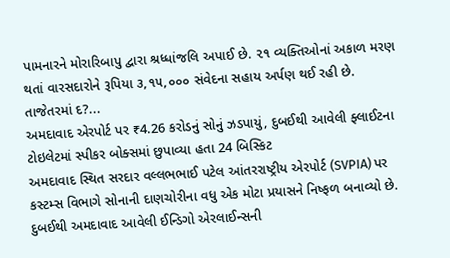પામનારને મોરારિબાપુ દ્વારા શ્રધ્ધાંજલિ અપાઈ છે. ૨૧ વ્યક્તિઓનાં અકાળ મરણ થતાં વારસદારોને રૂપિયા ૩,૧૫,૦૦૦ સંવેદના સહાય અર્પણ થઈ રહી છે. તાજેતરમાં દ?...
અમદાવાદ એરપોર્ટ પર ₹4.26 કરોડનું સોનું ઝડપાયું, દુબઈથી આવેલી ફ્લાઈટના ટોઇલેટમાં સ્પીકર બોક્સમાં છુપાવ્યા હતા 24 બિસ્કિટ
અમદાવાદ સ્થિત સરદાર વલ્લભભાઈ પટેલ આંતરરાષ્ટ્રીય એરપોર્ટ (SVPIA) પર કસ્ટમ્સ વિભાગે સોનાની દાણચોરીના વધુ એક મોટા પ્રયાસને નિષ્ફળ બનાવ્યો છે. દુબઈથી અમદાવાદ આવેલી ઈન્ડિગો એરલાઈન્સની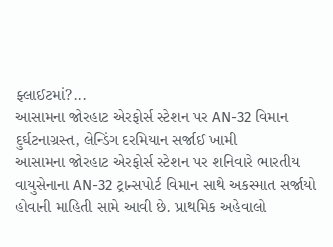ફ્લાઈટમાં?...
આસામના જોરહાટ એરફોર્સ સ્ટેશન પર AN-32 વિમાન દુર્ઘટનાગ્રસ્ત, લેન્ડિંગ દરમિયાન સર્જાઈ ખામી
આસામના જોરહાટ એરફોર્સ સ્ટેશન પર શનિવારે ભારતીય વાયુસેનાના AN-32 ટ્રાન્સપોર્ટ વિમાન સાથે અકસ્માત સર્જાયો હોવાની માહિતી સામે આવી છે. પ્રાથમિક અહેવાલો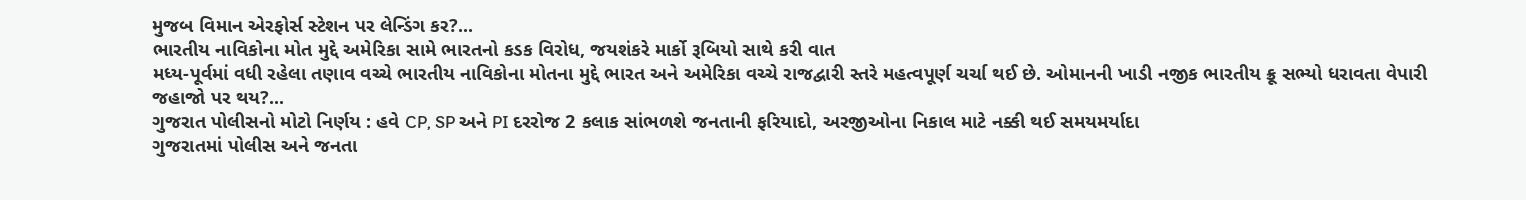મુજબ વિમાન એરફોર્સ સ્ટેશન પર લેન્ડિંગ કર?...
ભારતીય નાવિકોના મોત મુદ્દે અમેરિકા સામે ભારતનો કડક વિરોધ, જયશંકરે માર્કો રૂબિયો સાથે કરી વાત
મધ્ય-પૂર્વમાં વધી રહેલા તણાવ વચ્ચે ભારતીય નાવિકોના મોતના મુદ્દે ભારત અને અમેરિકા વચ્ચે રાજદ્વારી સ્તરે મહત્વપૂર્ણ ચર્ચા થઈ છે. ઓમાનની ખાડી નજીક ભારતીય ક્રૂ સભ્યો ધરાવતા વેપારી જહાજો પર થય?...
ગુજરાત પોલીસનો મોટો નિર્ણય : હવે CP, SP અને PI દરરોજ 2 કલાક સાંભળશે જનતાની ફરિયાદો, અરજીઓના નિકાલ માટે નક્કી થઈ સમયમર્યાદા
ગુજરાતમાં પોલીસ અને જનતા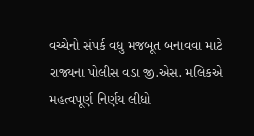વચ્ચેનો સંપર્ક વધુ મજબૂત બનાવવા માટે રાજ્યના પોલીસ વડા જી.એસ. મલિકએ મહત્વપૂર્ણ નિર્ણય લીધો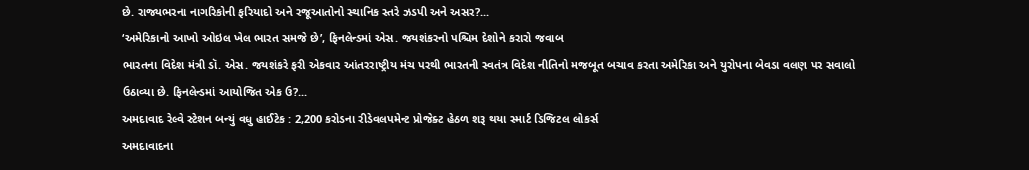છે. રાજ્યભરના નાગરિકોની ફરિયાદો અને રજૂઆતોનો સ્થાનિક સ્તરે ઝડપી અને અસર?...
‘અમેરિકાનો આખો ઓઇલ ખેલ ભારત સમજે છે’, ફિનલેન્ડમાં એસ. જયશંકરનો પશ્ચિમ દેશોને કરારો જવાબ
ભારતના વિદેશ મંત્રી ડૉ. એસ. જયશંકરે ફરી એકવાર આંતરરાષ્ટ્રીય મંચ પરથી ભારતની સ્વતંત્ર વિદેશ નીતિનો મજબૂત બચાવ કરતા અમેરિકા અને યુરોપના બેવડા વલણ પર સવાલો ઉઠાવ્યા છે. ફિનલેન્ડમાં આયોજિત એક ઉ?...
અમદાવાદ રેલ્વે સ્ટેશન બન્યું વધુ હાઈટેક : 2,200 કરોડના રીડેવલપમેન્ટ પ્રોજેક્ટ હેઠળ શરૂ થયા સ્માર્ટ ડિજિટલ લોકર્સ
અમદાવાદના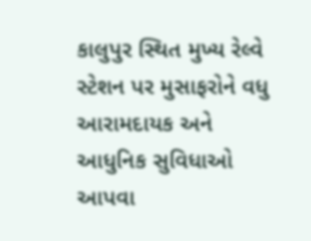કાલુપુર સ્થિત મુખ્ય રેલ્વે સ્ટેશન પર મુસાફરોને વધુ આરામદાયક અને આધુનિક સુવિધાઓ આપવા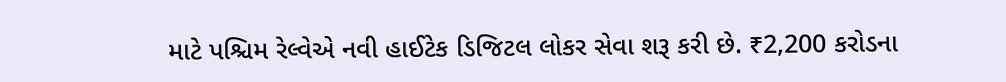માટે પશ્ચિમ રેલ્વેએ નવી હાઈટેક ડિજિટલ લોકર સેવા શરૂ કરી છે. ₹2,200 કરોડના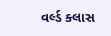વર્લ્ડ ક્લાસ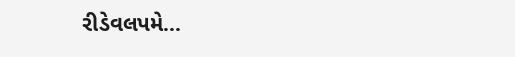રીડેવલપમે...